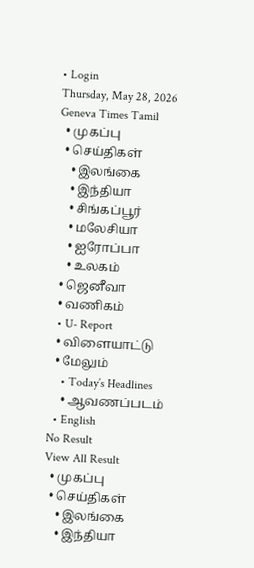• Login
Thursday, May 28, 2026
Geneva Times Tamil
  • முகப்பு
  • செய்திகள்
    • இலங்கை
    • இந்தியா
    • சிங்கப்பூர்
    • மலேசியா
    • ஐரோப்பா
    • உலகம்
  • ஜெனீவா
  • வணிகம்
  • U- Report
  • விளையாட்டு
  • மேலும்
    • Today’s Headlines
    • ஆவணப்படம்
  • English
No Result
View All Result
  • முகப்பு
  • செய்திகள்
    • இலங்கை
    • இந்தியா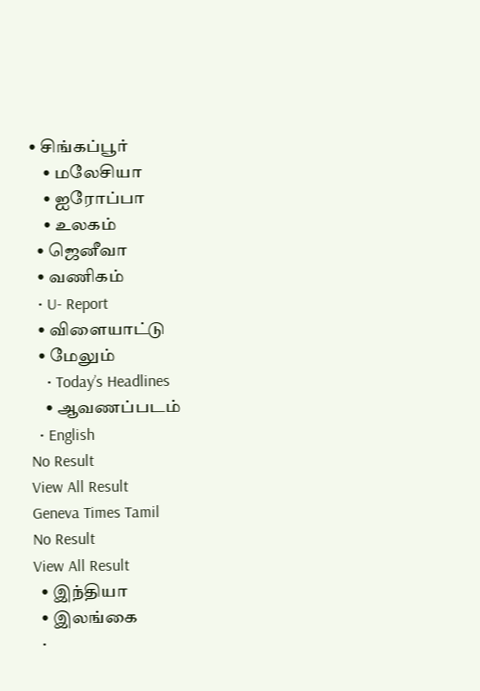• சிங்கப்பூர்
    • மலேசியா
    • ஐரோப்பா
    • உலகம்
  • ஜெனீவா
  • வணிகம்
  • U- Report
  • விளையாட்டு
  • மேலும்
    • Today’s Headlines
    • ஆவணப்படம்
  • English
No Result
View All Result
Geneva Times Tamil
No Result
View All Result
  • இந்தியா
  • இலங்கை
  •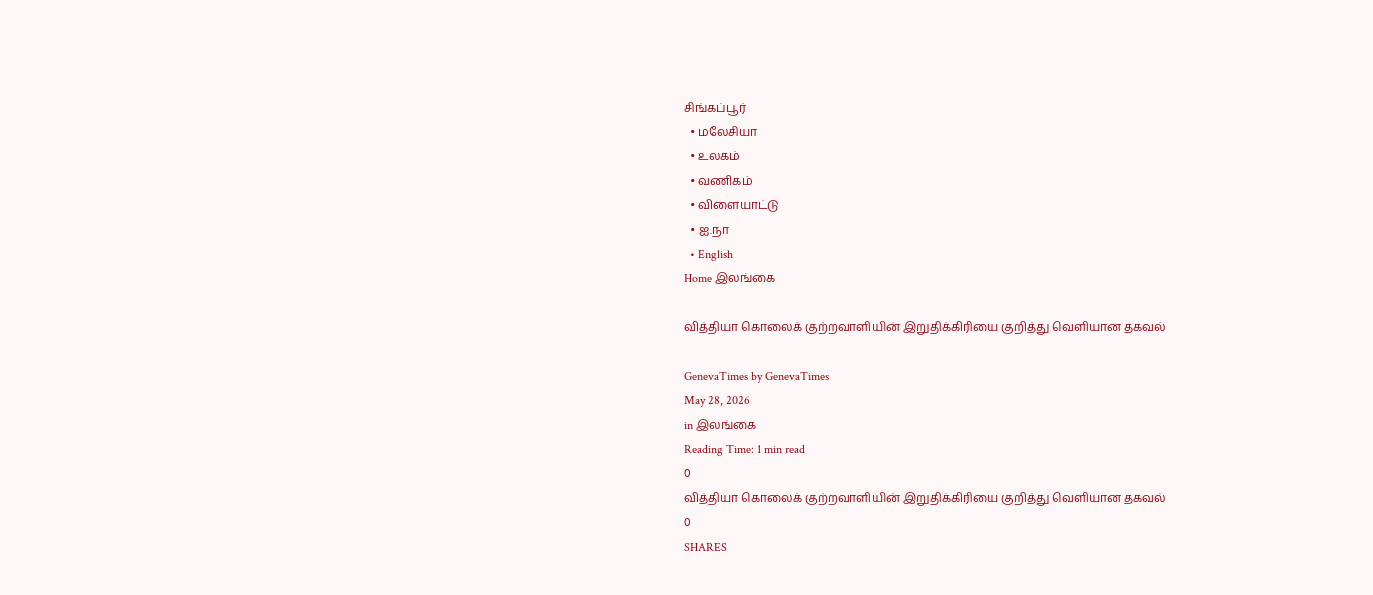சிங்கப்பூர்
  • மலேசியா
  • உலகம்
  • வணிகம்
  • விளையாட்டு
  • ஐ.நா
  • English
Home இலங்கை

வித்தியா கொலைக் குற்றவாளியின் இறுதிக்கிரியை குறித்து வெளியான தகவல்

GenevaTimes by GenevaTimes
May 28, 2026
in இலங்கை
Reading Time: 1 min read
0
வித்தியா கொலைக் குற்றவாளியின் இறுதிக்கிரியை குறித்து வெளியான தகவல்
0
SHARES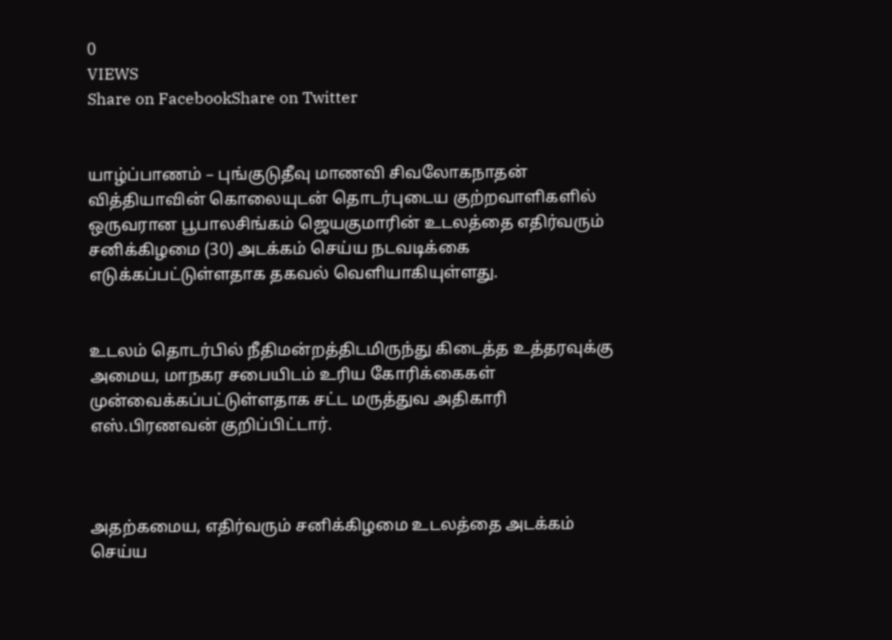0
VIEWS
Share on FacebookShare on Twitter


யாழ்ப்பாணம் – புங்குடுதீவு மாணவி சிவலோகநாதன் வித்தியாவின் கொலையுடன் தொடர்புடைய குற்றவாளிகளில் ஒருவரான பூபாலசிங்கம் ஜெயகுமாரின் உடலத்தை எதிர்வரும் சனிக்கிழமை (30) அடக்கம் செய்ய நடவடிக்கை எடுக்கப்பட்டுள்ளதாக தகவல் வெளியாகியுள்ளது.


உடலம் தொடர்பில் நீதிமன்றத்திடமிருந்து கிடைத்த உத்தரவுக்கு அமைய, மாநகர சபையிடம் உரிய கோரிக்கைகள் முன்வைக்கப்பட்டுள்ளதாக சட்ட மருத்துவ அதிகாரி எஸ்.பிரணவன் குறிப்பிட்டார்.



அதற்கமைய, எதிர்வரும் சனிக்கிழமை உடலத்தை அடக்கம் செய்ய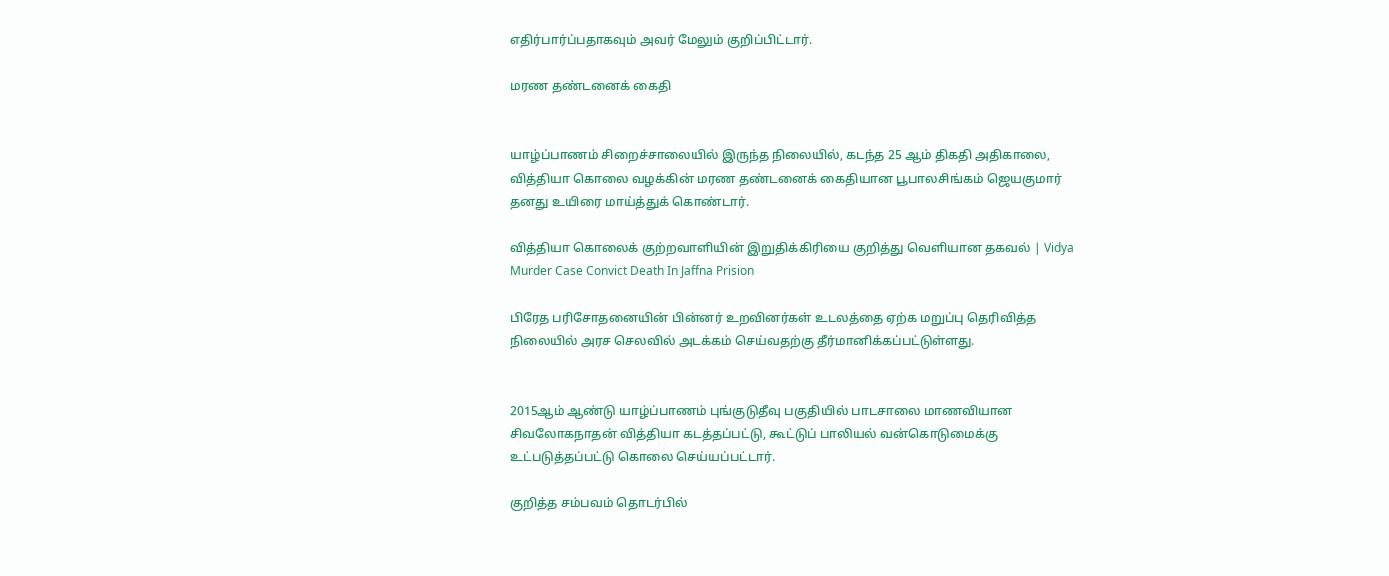எதிர்பார்ப்பதாகவும் அவர் மேலும் குறிப்பிட்டார்.

மரண தண்டனைக் கைதி


யாழ்ப்பாணம் சிறைச்சாலையில் இருந்த நிலையில், கடந்த 25 ஆம் திகதி அதிகாலை, வித்தியா கொலை வழக்கின் மரண தண்டனைக் கைதியான பூபாலசிங்கம் ஜெயகுமார் தனது உயிரை மாய்த்துக் கொண்டார்.

வித்தியா கொலைக் குற்றவாளியின் இறுதிக்கிரியை குறித்து வெளியான தகவல் | Vidya Murder Case Convict Death In Jaffna Prision

பிரேத பரிசோதனையின் பின்னர் உறவினர்கள் உடலத்தை ஏற்க மறுப்பு தெரிவித்த நிலையில் அரச செலவில் அடக்கம் செய்வதற்கு தீர்மானிக்கப்பட்டுள்ளது.


2015ஆம் ஆண்டு யாழ்ப்பாணம் புங்குடுதீவு பகுதியில் பாடசாலை மாணவியான சிவலோகநாதன் வித்தியா கடத்தப்பட்டு, கூட்டுப் பாலியல் வன்கொடுமைக்கு உட்படுத்தப்பட்டு கொலை செய்யப்பட்டார்.

குறித்த சம்பவம் தொடர்பில்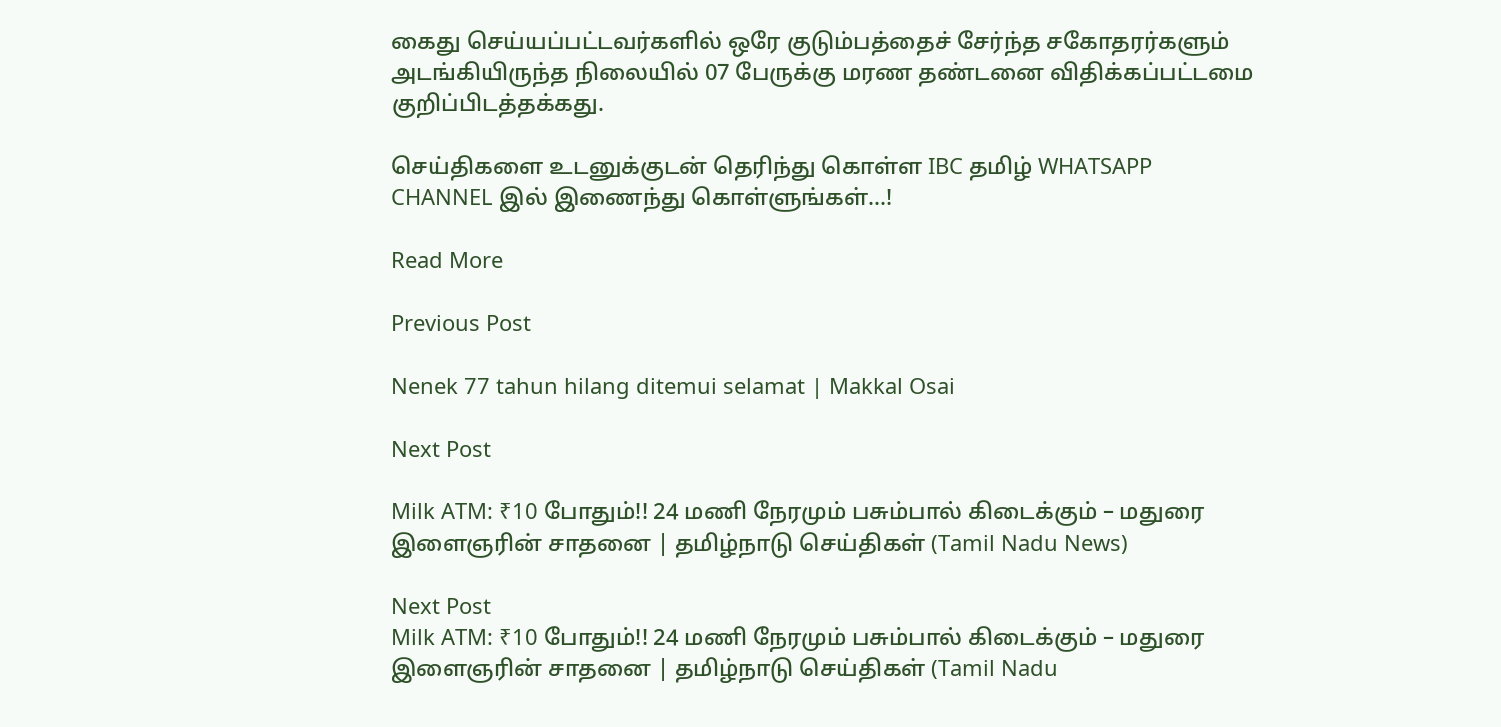கைது செய்யப்பட்டவர்களில் ஒரே குடும்பத்தைச் சேர்ந்த சகோதரர்களும் அடங்கியிருந்த நிலையில் 07 பேருக்கு மரண தண்டனை விதிக்கப்பட்டமை குறிப்பிடத்தக்கது.

செய்திகளை உடனுக்குடன் தெரிந்து கொள்ள IBC தமிழ் WHATSAPP CHANNEL இல் இணைந்து கொள்ளுங்கள்…!

Read More

Previous Post

Nenek 77 tahun hilang ditemui selamat | Makkal Osai

Next Post

Milk ATM: ₹10 போதும்!! 24 மணி நேரமும் பசும்பால் கிடைக்கும் – மதுரை இளைஞரின் சாதனை | தமிழ்நாடு செய்திகள் (Tamil Nadu News)

Next Post
Milk ATM: ₹10 போதும்!! 24 மணி நேரமும் பசும்பால் கிடைக்கும் – மதுரை இளைஞரின் சாதனை | தமிழ்நாடு செய்திகள் (Tamil Nadu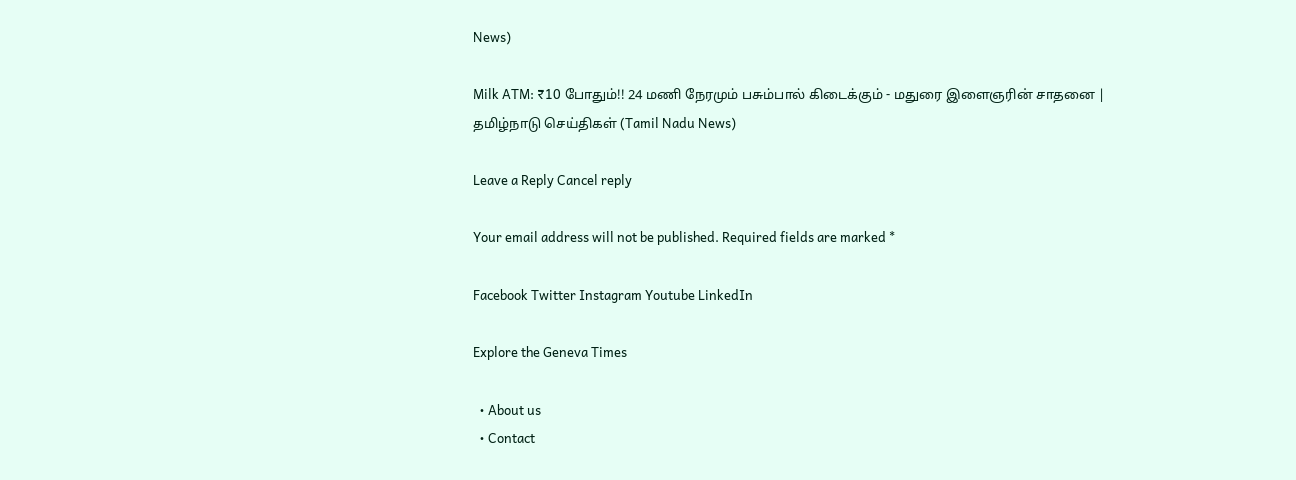News)

Milk ATM: ₹10 போதும்!! 24 மணி நேரமும் பசும்பால் கிடைக்கும் - மதுரை இளைஞரின் சாதனை | தமிழ்நாடு செய்திகள் (Tamil Nadu News)

Leave a Reply Cancel reply

Your email address will not be published. Required fields are marked *

Facebook Twitter Instagram Youtube LinkedIn

Explore the Geneva Times

  • About us
  • Contact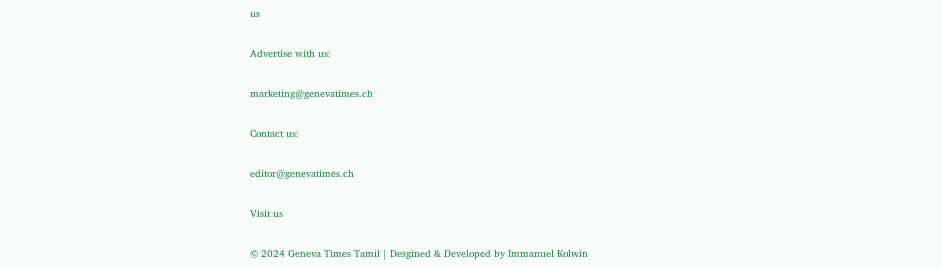us

Advertise with us:

marketing@genevatimes.ch

Contact us:

editor@genevatimes.ch

Visit us

© 2024 Geneva Times Tamil | Desgined & Developed by Immanuel Kolwin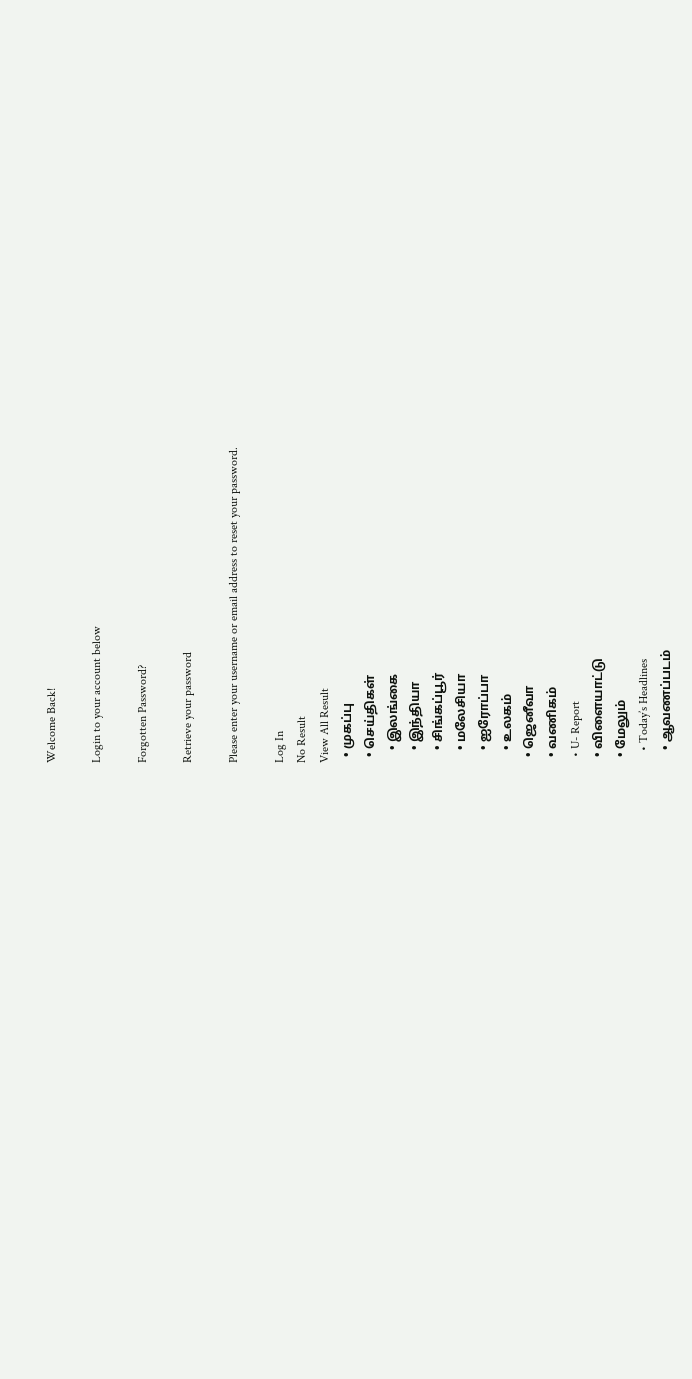Welcome Back!

Login to your account below

Forgotten Password?

Retrieve your password

Please enter your username or email address to reset your password.

Log In
No Result
View All Result
  • முகப்பு
  • செய்திகள்
    • இலங்கை
    • இந்தியா
    • சிங்கப்பூர்
    • மலேசியா
    • ஐரோப்பா
    • உலகம்
  • ஜெனீவா
  • வணிகம்
  • U- Report
  • விளையாட்டு
  • மேலும்
    • Today’s Headlines
    • ஆவணப்படம்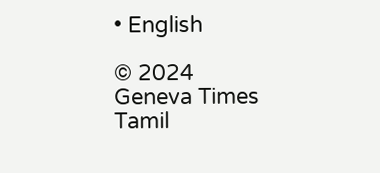• English

© 2024 Geneva Times Tamil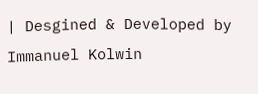| Desgined & Developed by Immanuel Kolwin